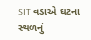SIT વડાએ ઘટના સ્થળનું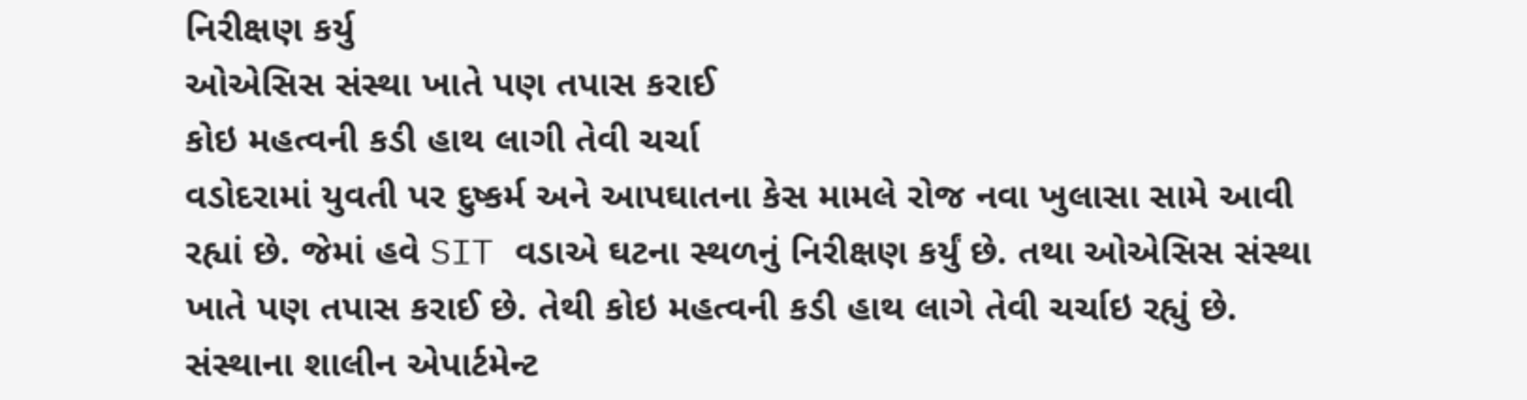નિરીક્ષણ કર્યુ
ઓએસિસ સંસ્થા ખાતે પણ તપાસ કરાઈ
કોઇ મહત્વની કડી હાથ લાગી તેવી ચર્ચા
વડોદરામાં યુવતી પર દુષ્કર્મ અને આપઘાતના કેસ મામલે રોજ નવા ખુલાસા સામે આવી રહ્યાં છે. જેમાં હવે SIT વડાએ ઘટના સ્થળનું નિરીક્ષણ કર્યું છે. તથા ઓએસિસ સંસ્થા ખાતે પણ તપાસ કરાઈ છે. તેથી કોઇ મહત્વની કડી હાથ લાગે તેવી ચર્ચાઇ રહ્યું છે.
સંસ્થાના શાલીન એપાર્ટમેન્ટ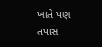ખાતે પણ તપાસ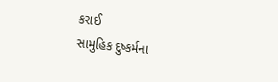કરાઈ
સામુહિક દુષ્કર્મના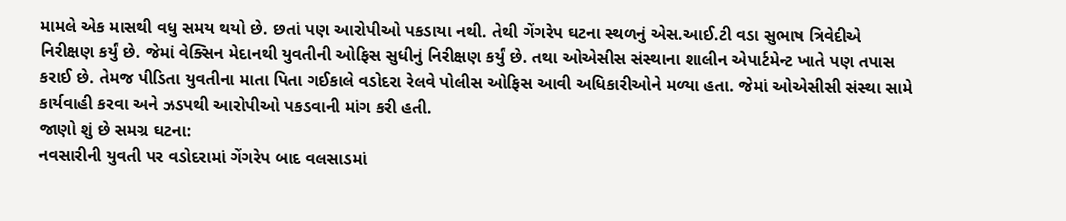મામલે એક માસથી વધુ સમય થયો છે. છતાં પણ આરોપીઓ પકડાયા નથી. તેથી ગેંગરેપ ઘટના સ્થળનું એસ.આઈ.ટી વડા સુભાષ ત્રિવેદીએ નિરીક્ષણ કર્યું છે. જેમાં વેક્સિન મેદાનથી યુવતીની ઓફિસ સુધીનું નિરીક્ષણ કર્યું છે. તથા ઓએસીસ સંસ્થાના શાલીન એપાર્ટમેન્ટ ખાતે પણ તપાસ કરાઈ છે. તેમજ પીડિતા યુવતીના માતા પિતા ગઈકાલે વડોદરા રેલવે પોલીસ ઓફિસ આવી અધિકારીઓને મળ્યા હતા. જેમાં ઓએસીસી સંસ્થા સામે કાર્યવાહી કરવા અને ઝડપથી આરોપીઓ પકડવાની માંગ કરી હતી.
જાણો શું છે સમગ્ર ઘટના:
નવસારીની યુવતી પર વડોદરામાં ગેંગરેપ બાદ વલસાડમાં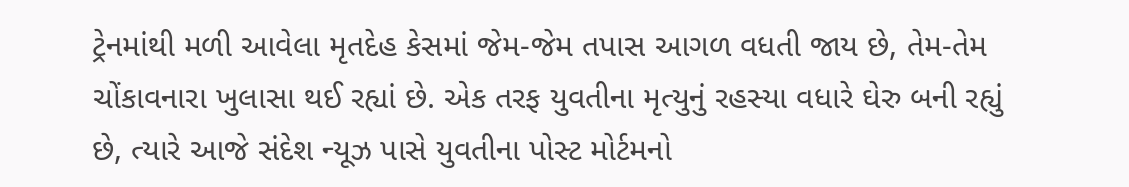ટ્રેનમાંથી મળી આવેલા મૃતદેહ કેસમાં જેમ-જેમ તપાસ આગળ વધતી જાય છે, તેમ-તેમ ચોંકાવનારા ખુલાસા થઈ રહ્યાં છે. એક તરફ યુવતીના મૃત્યુનું રહસ્યા વધારે ઘેરુ બની રહ્યું છે, ત્યારે આજે સંદેશ ન્યૂઝ પાસે યુવતીના પોસ્ટ મોર્ટમનો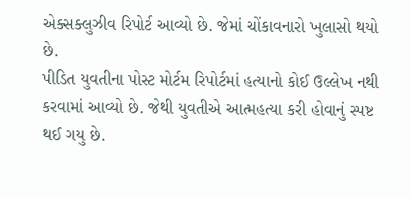એક્સક્લુઝીવ રિપોર્ટ આવ્યો છે. જેમાં ચોંકાવનારો ખુલાસો થયો છે.
પીડિત યુવતીના પોસ્ટ મોર્ટમ રિપોર્ટમાં હત્યાનો કોઈ ઉલ્લેખ નથી કરવામાં આવ્યો છે. જેથી યુવતીએ આત્મહત્યા કરી હોવાનું સ્પષ્ટ થઈ ગયુ છે.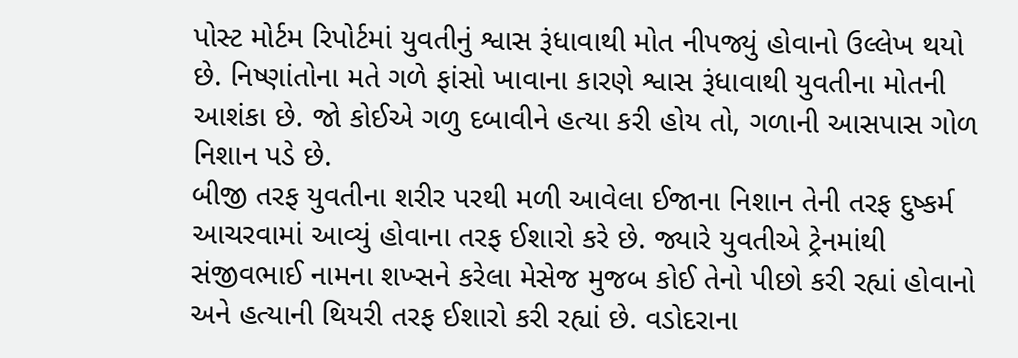પોસ્ટ મોર્ટમ રિપોર્ટમાં યુવતીનું શ્વાસ રૂંધાવાથી મોત નીપજ્યું હોવાનો ઉલ્લેખ થયો છે. નિષ્ણાંતોના મતે ગળે ફાંસો ખાવાના કારણે શ્વાસ રૂંધાવાથી યુવતીના મોતની આશંકા છે. જો કોઈએ ગળુ દબાવીને હત્યા કરી હોય તો, ગળાની આસપાસ ગોળ નિશાન પડે છે.
બીજી તરફ યુવતીના શરીર પરથી મળી આવેલા ઈજાના નિશાન તેની તરફ દુષ્કર્મ આચરવામાં આવ્યું હોવાના તરફ ઈશારો કરે છે. જ્યારે યુવતીએ ટ્રેનમાંથી સંજીવભાઈ નામના શખ્સને કરેલા મેસેજ મુજબ કોઈ તેનો પીછો કરી રહ્યાં હોવાનો અને હત્યાની થિયરી તરફ ઈશારો કરી રહ્યાં છે. વડોદરાના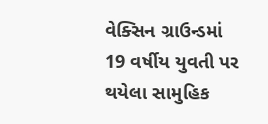વેક્સિન ગ્રાઉન્ડમાં 19 વર્ષીય યુવતી પર થયેલા સામુહિક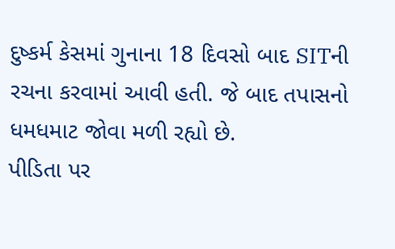દુષ્કર્મ કેસમાં ગુનાના 18 દિવસો બાદ SITની રચના કરવામાં આવી હતી. જે બાદ તપાસનો ધમધમાટ જોવા મળી રહ્યો છે.
પીડિતા પર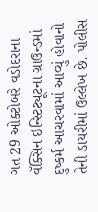ગત 29 ઓક્ટોબરે વડોદરાના વૅક્સિન ઇન્સ્ટિટ્યૂટના ગ્રાઉન્ડમાં દુષ્કર્મ આચરવામાં આવ્યું હોવાનો તેની ડાયરીમાં ઉલ્લેખ છે. પોલીસ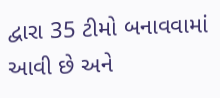દ્વારા 35 ટીમો બનાવવામાં આવી છે અને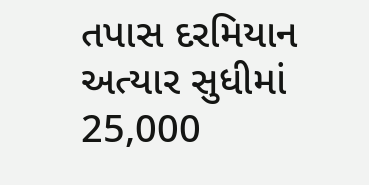તપાસ દરમિયાન અત્યાર સુધીમાં 25,000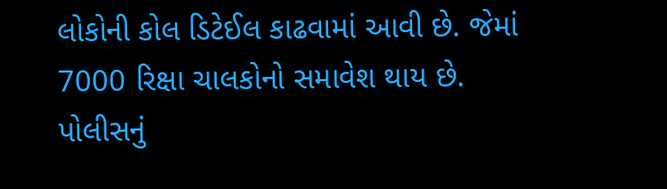લોકોની કોલ ડિટેઈલ કાઢવામાં આવી છે. જેમાં 7000 રિક્ષા ચાલકોનો સમાવેશ થાય છે. પોલીસનું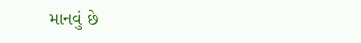માનવું છે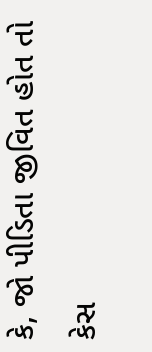કે, જો પીડિતા જીવિત હોત તો કેસ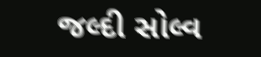જલ્દી સોલ્વ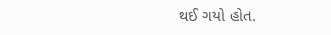થઈ ગયો હોત.